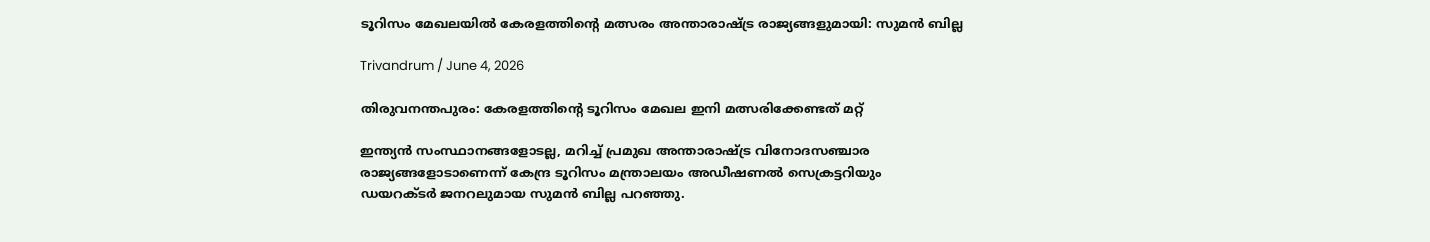ടൂറിസം മേഖലയില്‍ കേരളത്തിന്‍റെ മത്സരം അന്താരാഷ്ട്ര രാജ്യങ്ങളുമായി: സുമന്‍ ബില്ല

Trivandrum / June 4, 2026

തിരുവനന്തപുരം: കേരളത്തിന്‍റെ ടൂറിസം മേഖല ഇനി മത്സരിക്കേണ്ടത് മറ്റ്

ഇന്ത്യന്‍ സംസ്ഥാനങ്ങളോടല്ല, മറിച്ച് പ്രമുഖ അന്താരാഷ്ട്ര വിനോദസഞ്ചാര
രാജ്യങ്ങളോടാണെന്ന് കേന്ദ്ര ടൂറിസം മന്ത്രാലയം അഡീഷണല്‍ സെക്രട്ടറിയും
ഡയറക്ടര്‍ ജനറലുമായ സുമന്‍ ബില്ല പറഞ്ഞു.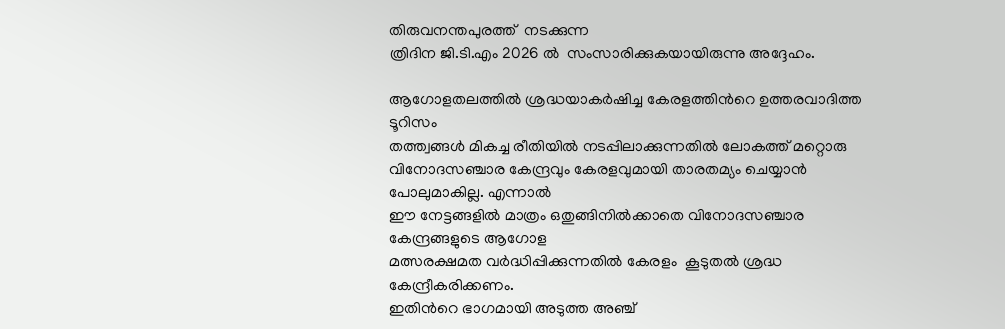തിരുവനന്തപുരത്ത്  നടക്കുന്ന
ത്രിദിന ജി.ടി.എം 2026 ല്‍  സംസാരിക്കുകയായിരുന്നു അദ്ദേഹം.

ആഗോളതലത്തില്‍ ശ്രദ്ധയാകര്‍ഷിച്ച കേരളത്തിന്‍റെ ഉത്തരവാദിത്ത ടൂറിസം
തത്ത്വങ്ങള്‍ മികച്ച രീതിയില്‍ നടപ്പിലാക്കുന്നതില്‍ ലോകത്ത് മറ്റൊരു
വിനോദസഞ്ചാര കേന്ദ്രവും കേരളവുമായി താരതമ്യം ചെയ്യാന്‍ പോലുമാകില്ല. എന്നാല്‍
ഈ നേട്ടങ്ങളില്‍ മാത്രം ഒതുങ്ങിനില്‍ക്കാതെ വിനോദസഞ്ചാര കേന്ദ്രങ്ങളുടെ ആഗോള
മത്സരക്ഷമത വര്‍ദ്ധിപ്പിക്കുന്നതില്‍ കേരളം  കൂടുതല്‍ ശ്രദ്ധ കേന്ദ്രീകരിക്കണം.
ഇതിന്‍റെ ഭാഗമായി അടുത്ത അഞ്ച്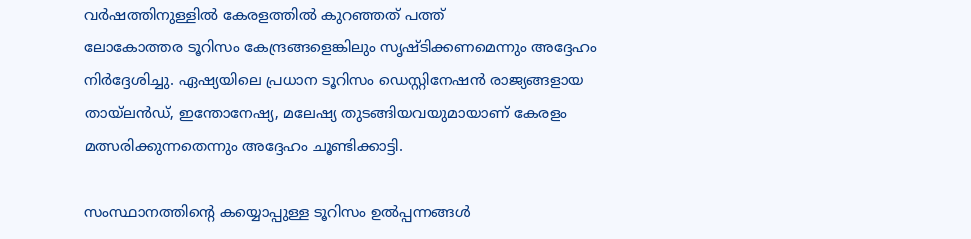വര്‍ഷത്തിനുള്ളില്‍ കേരളത്തില്‍ കുറഞ്ഞത് പത്ത്
ലോകോത്തര ടൂറിസം കേന്ദ്രങ്ങളെങ്കിലും സൃഷ്ടിക്കണമെന്നും അദ്ദേഹം
നിര്‍ദ്ദേശിച്ചു. ഏഷ്യയിലെ പ്രധാന ടൂറിസം ഡെസ്റ്റിനേഷന്‍ രാജ്യങ്ങളായ
തായ്ലന്‍ഡ്, ഇന്തോനേഷ്യ, മലേഷ്യ തുടങ്ങിയവയുമായാണ് കേരളം
മത്സരിക്കുന്നതെന്നും അദ്ദേഹം ചൂണ്ടിക്കാട്ടി.

സംസ്ഥാനത്തിന്‍റെ കയ്യൊപ്പുള്ള ടൂറിസം ഉല്‍പ്പന്നങ്ങള്‍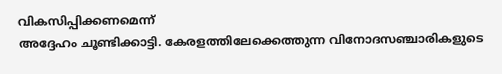വികസിപ്പിക്കണമെന്ന്
അദ്ദേഹം ചൂണ്ടിക്കാട്ടി. കേരളത്തിലേക്കെത്തുന്ന വിനോദസഞ്ചാരികളുടെ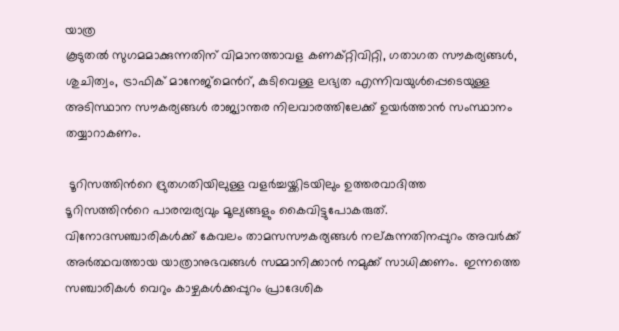യാത്ര
കൂടുതല്‍ സുഗമമാക്കുന്നതിന് വിമാനത്താവള കണക്റ്റിവിറ്റി, ഗതാഗത സൗകര്യങ്ങള്‍,
ശുചിത്വം, ട്രാഫിക് മാനേജ്മെന്‍റ്, കുടിവെള്ള ലഭ്യത എന്നിവയുള്‍പ്പെടെയുള്ള
അടിസ്ഥാന സൗകര്യങ്ങള്‍ രാജ്യാന്തര നിലവാരത്തിലേക്ക് ഉയര്‍ത്താന്‍ സംസ്ഥാനം
തയ്യാറാകണം.

 ടൂറിസത്തിന്‍റെ ദ്രുതഗതിയിലുള്ള വളര്‍ച്ചയ്ക്കിടയിലും ഉത്തരവാദിത്ത
ടൂറിസത്തിന്‍റെ പാരമ്പര്യവും മൂല്യങ്ങളും കൈവിട്ടുപോകരുത്.
വിനോദസഞ്ചാരികള്‍ക്ക് കേവലം താമസസൗകര്യങ്ങള്‍ നല്കുന്നതിനപ്പുറം അവര്‍ക്ക്
അര്‍ത്ഥവത്തായ യാത്രാനുഭവങ്ങള്‍ സമ്മാനിക്കാന്‍ നമുക്ക് സാധിക്കണം.  ഇന്നത്തെ
സഞ്ചാരികള്‍ വെറും കാഴ്ചകള്‍ക്കപ്പുറം പ്രാദേശിക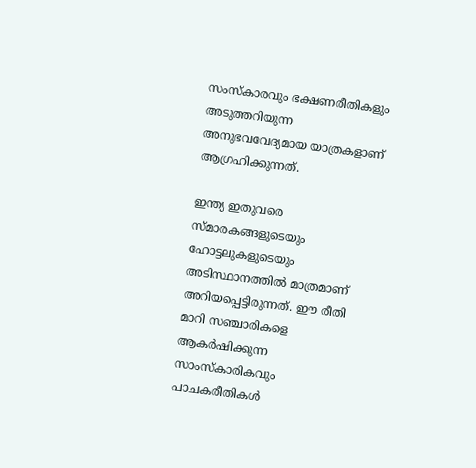സംസ്കാരവും ഭക്ഷണരീതികളും
അടുത്തറിയുന്ന അനുഭവവേദ്യമായ യാത്രകളാണ് ആഗ്രഹിക്കുന്നത്.

ഇന്ത്യ ഇതുവരെ സ്മാരകങ്ങളുടെയും ഹോട്ടലുകളുടെയും അടിസ്ഥാനത്തില്‍ മാത്രമാണ്
അറിയപ്പെട്ടിരുന്നത്. ഈ രീതി മാറി സഞ്ചാരികളെ ആകര്‍ഷിക്കുന്ന സാംസ്കാരികവും
പാചകരീതികള്‍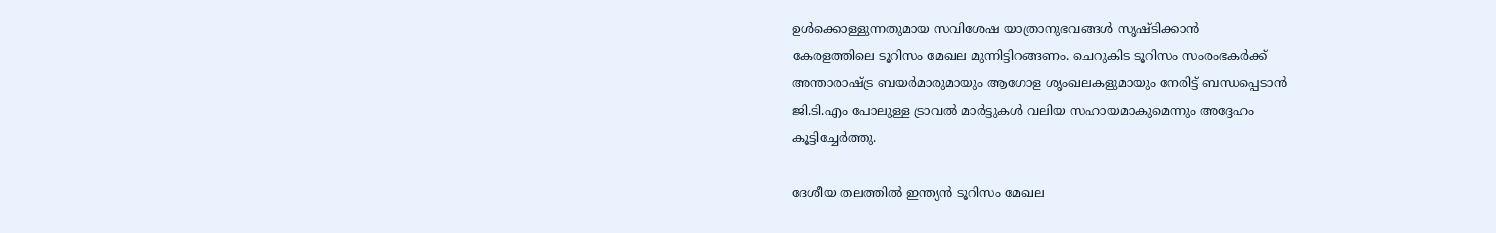ഉള്‍ക്കൊള്ളുന്നതുമായ സവിശേഷ യാത്രാനുഭവങ്ങള്‍ സൃഷ്ടിക്കാന്‍
കേരളത്തിലെ ടൂറിസം മേഖല മുന്നിട്ടിറങ്ങണം. ചെറുകിട ടൂറിസം സംരംഭകര്‍ക്ക്
അന്താരാഷ്ട്ര ബയര്‍മാരുമായും ആഗോള ശൃംഖലകളുമായും നേരിട്ട് ബന്ധപ്പെടാന്‍
ജി.ടി.എം പോലുള്ള ട്രാവല്‍ മാര്‍ട്ടുകള്‍ വലിയ സഹായമാകുമെന്നും അദ്ദേഹം
കൂട്ടിച്ചേര്‍ത്തു.

ദേശീയ തലത്തില്‍ ഇന്ത്യന്‍ ടൂറിസം മേഖല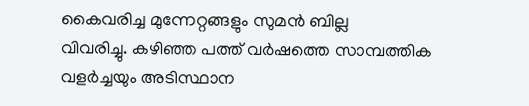കൈവരിച്ച മുന്നേറ്റങ്ങളും സുമന്‍ ബില്ല
വിവരിച്ചു. കഴിഞ്ഞ പത്ത് വര്‍ഷത്തെ സാമ്പത്തിക വളര്‍ച്ചയും അടിസ്ഥാന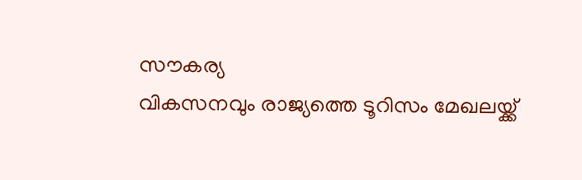സൗകര്യ
വികസനവും രാജ്യത്തെ ടൂറിസം മേഖലയ്ക്ക്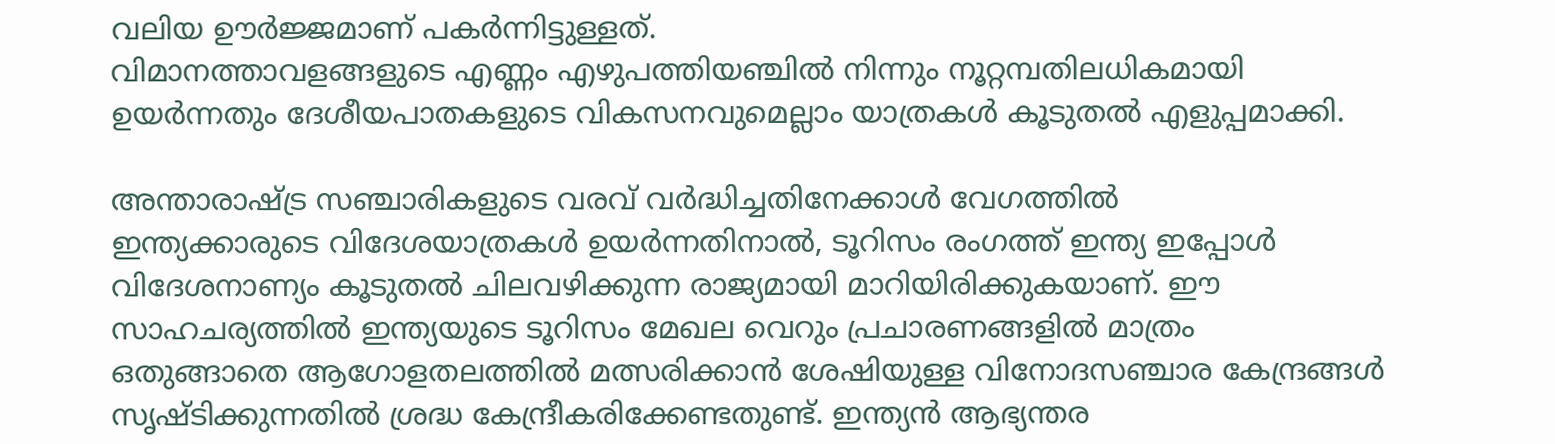വലിയ ഊര്‍ജ്ജമാണ് പകര്‍ന്നിട്ടുള്ളത്.
വിമാനത്താവളങ്ങളുടെ എണ്ണം എഴുപത്തിയഞ്ചില്‍ നിന്നും നൂറ്റമ്പതിലധികമായി
ഉയര്‍ന്നതും ദേശീയപാതകളുടെ വികസനവുമെല്ലാം യാത്രകള്‍ കൂടുതല്‍ എളുപ്പമാക്കി.

അന്താരാഷ്ട്ര സഞ്ചാരികളുടെ വരവ് വര്‍ദ്ധിച്ചതിനേക്കാള്‍ വേഗത്തില്‍
ഇന്ത്യക്കാരുടെ വിദേശയാത്രകള്‍ ഉയര്‍ന്നതിനാല്‍, ടൂറിസം രംഗത്ത് ഇന്ത്യ ഇപ്പോള്‍
വിദേശനാണ്യം കൂടുതല്‍ ചിലവഴിക്കുന്ന രാജ്യമായി മാറിയിരിക്കുകയാണ്. ഈ
സാഹചര്യത്തില്‍ ഇന്ത്യയുടെ ടൂറിസം മേഖല വെറും പ്രചാരണങ്ങളില്‍ മാത്രം
ഒതുങ്ങാതെ ആഗോളതലത്തില്‍ മത്സരിക്കാന്‍ ശേഷിയുള്ള വിനോദസഞ്ചാര കേന്ദ്രങ്ങള്‍
സൃഷ്ടിക്കുന്നതില്‍ ശ്രദ്ധ കേന്ദ്രീകരിക്കേണ്ടതുണ്ട്. ഇന്ത്യന്‍ ആഭ്യന്തര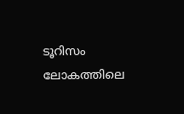ടൂറിസം ലോകത്തിലെ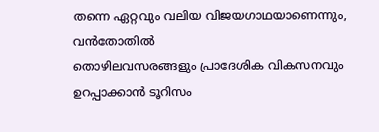തന്നെ ഏറ്റവും വലിയ വിജയഗാഥയാണെന്നും, വന്‍തോതില്‍
തൊഴിലവസരങ്ങളും പ്രാദേശിക വികസനവും ഉറപ്പാക്കാന്‍ ടൂറിസം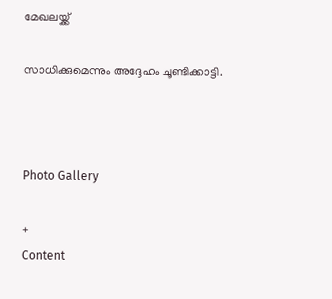മേഖലയ്ക്ക്

സാധിക്കുമെന്നും അദ്ദേഹം ചൂണ്ടിക്കാട്ടി.



Photo Gallery

+
Content